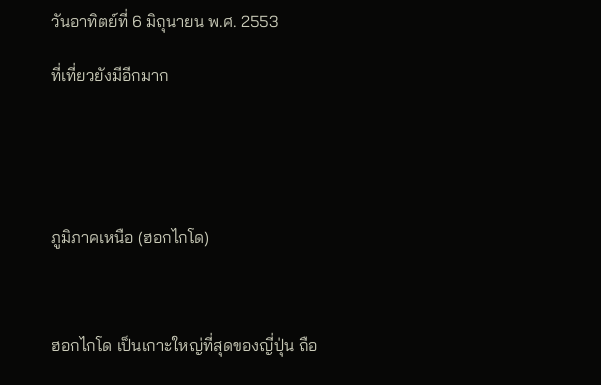วันอาทิตย์ที่ 6 มิถุนายน พ.ศ. 2553

ที่เที่ยวยังมีอีกมาก





ภูมิภาคเหนือ (ฮอกไกโด)



ฮอกไกโด เป็นเกาะใหญ่ที่สุดของญี่ปุ่น ถือ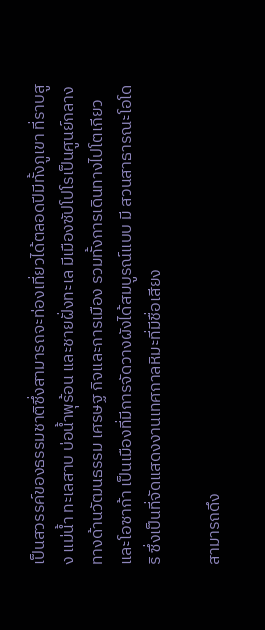เป็นสวรรค์ของธรรมชาติซึ่งสามารถจะท่องเที่ยวได้ตลอดปีมีทั้งภูเขา ที่ราบสูง แม่น้ำ ทะเลสาบ บ่อน้ำพุร้อน และชายฝั่งทะเล มีเมืองซัปโปโรเป็นศูนย์กลางทางด้านวัฒนธรรม เศรษฐ กิจและการเมือง รวมทั้งการเดินทางไปโตเกียวและโอซาก้า เป็นเมืองที่มีการจัดวางผังได้สมบูรณ์แบบ มี สวนสาธารณะโอโดริ ซึ่งเป็นที่จัดแสดงงานเทศกาลหิมะที่มีชื่อเสียง

สามารถดึง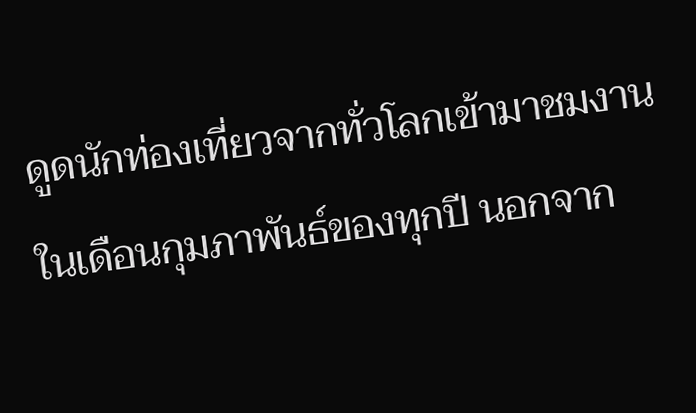ดูดนักท่องเที่ยวจากทั่วโลกเข้ามาชมงานในเดือนกุมภาพันธ์ของทุกปี นอกจาก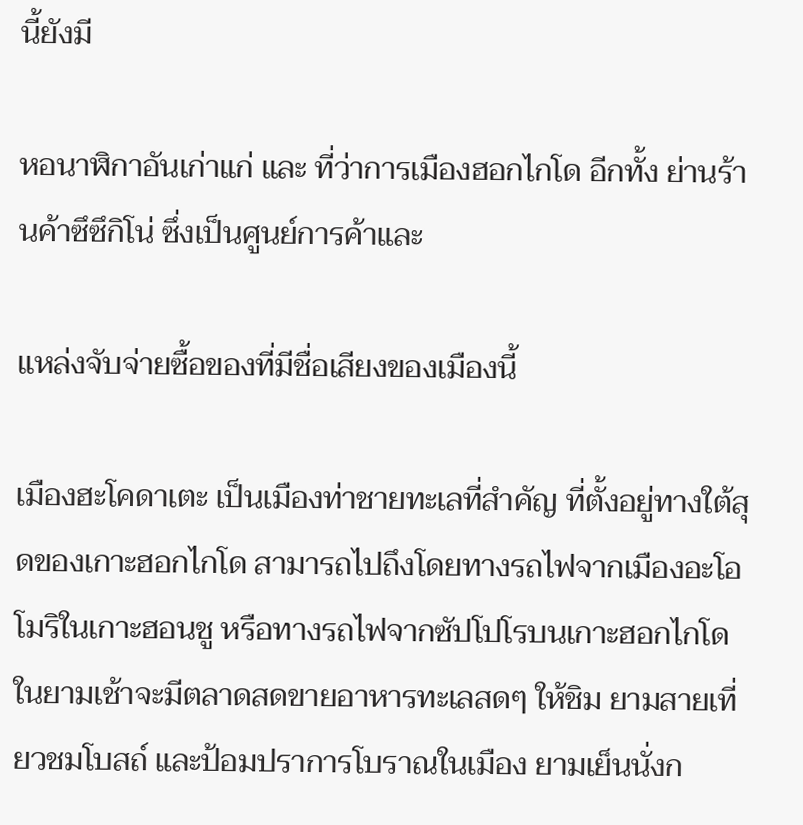นี้ยังมี

หอนาฬิกาอันเก่าแก่ และ ที่ว่าการเมืองฮอกไกโด อีกทั้ง ย่านร้านค้าซึซึกิโน่ ซึ่งเป็นศูนย์การค้าและ

แหล่งจับจ่ายซื้อของที่มีชื่อเสียงของเมืองนี้

เมืองฮะโคดาเตะ เป็นเมืองท่าชายทะเลที่สำคัญ ที่ตั้งอยู่ทางใต้สุดของเกาะฮอกไกโด สามารถไปถึงโดยทางรถไฟจากเมืองอะโอโมริในเกาะฮอนชู หรือทางรถไฟจากซัปโปโรบนเกาะฮอกไกโด ในยามเช้าจะมีตลาดสดขายอาหารทะเลสดๆ ให้ชิม ยามสายเที่ยวชมโบสถ์ และป้อมปราการโบราณในเมือง ยามเย็นนั่งก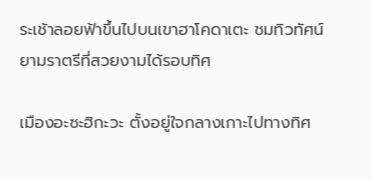ระเช้าลอยฟ้าขึ้นไปบนเขาฮาโคดาเตะ ชมทิวทัศน์ยามราตรีที่สวยงามได้รอบทิศ

เมืองอะซะฮิกะวะ ตั้งอยู่ใจกลางเกาะไปทางทิศ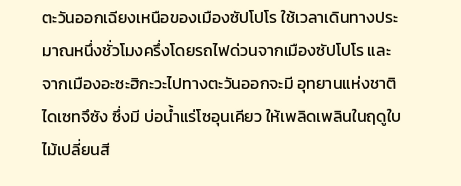ตะวันออกเฉียงเหนือของเมืองซัปโปโร ใช้เวลาเดินทางประมาณหนึ่งชั่วโมงครึ่งโดยรถไฟด่วนจากเมืองซัปโปโร และจากเมืองอะซะฮิกะวะไปทางตะวันออกจะมี อุทยานแห่งชาติไดเซทจึซัง ซึ่งมี บ่อน้ำแร่โซอุนเคียว ให้เพลิดเพลินในฤดูใบไม้เปลี่ยนสี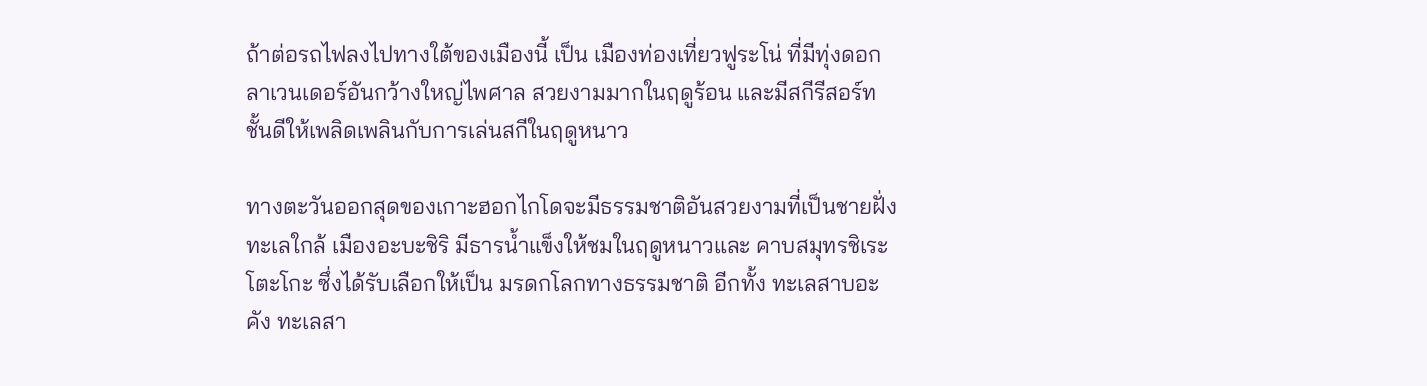ถ้าต่อรถไฟลงไปทางใต้ของเมืองนี้ เป็น เมืองท่องเที่ยวฟูระโน่ ที่มีทุ่งดอกลาเวนเดอร์อันกว้างใหญ่ไพศาล สวยงามมากในฤดูร้อน และมีสกีรีสอร์ทชั้นดีให้เพลิดเพลินกับการเล่นสกีในฤดูหนาว

ทางตะวันออกสุดของเกาะฮอกไกโดจะมีธรรมชาติอันสวยงามที่เป็นชายฝั่งทะเลใกล้ เมืองอะบะชิริ มีธารน้ำแข็งให้ชมในฤดูหนาวและ คาบสมุทรชิเระโตะโกะ ซึ่งได้รับเลือกให้เป็น มรดกโลกทางธรรมชาติ อีกทั้ง ทะเลสาบอะคัง ทะเลสา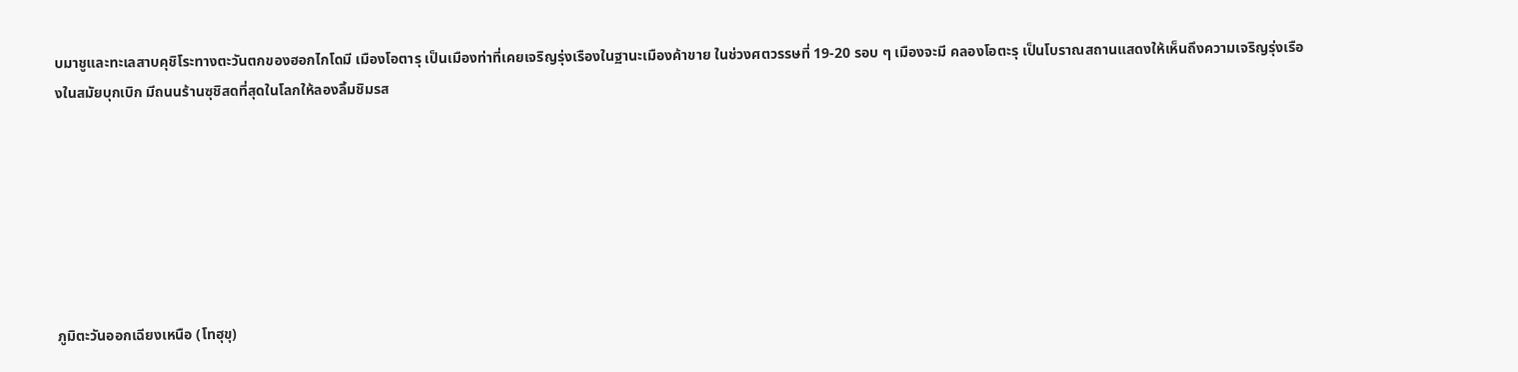บมาชูและทะเลสาบคุชิโระทางตะวันตกของฮอกไกโดมี เมืองโอตารุ เป็นเมืองท่าที่เคยเจริญรุ่งเรืองในฐานะเมืองค้าขาย ในช่วงศตวรรษที่ 19-20 รอบ ๆ เมืองจะมี คลองโอตะรุ เป็นโบราณสถานแสดงให้เห็นถึงความเจริญรุ่งเรืองในสมัยบุกเบิก มีถนนร้านซุชิสดที่สุดในโลกให้ลองลิ้มชิมรส







ภูมิตะวันออกเฉียงเหนือ (โทฮุขุ)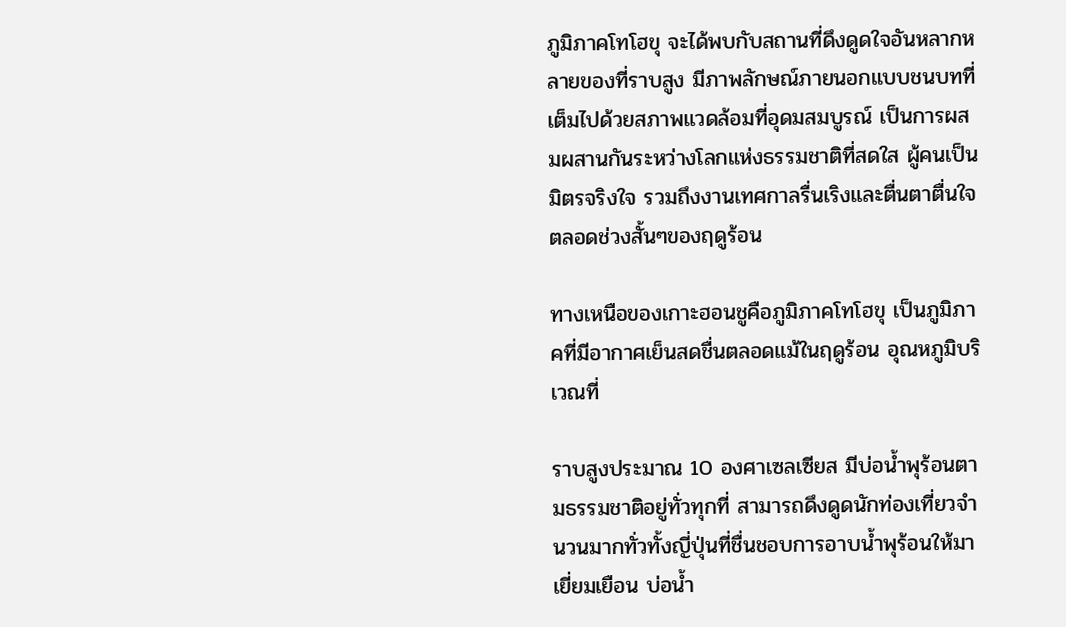ภูมิภาคโทโฮขุ จะได้พบกับสถานที่ดึงดูดใจอันหลากหลายของที่ราบสูง มีภาพลักษณ์ภายนอกแบบชนบทที่เต็มไปด้วยสภาพแวดล้อมที่อุดมสมบูรณ์ เป็นการผสมผสานกันระหว่างโลกแห่งธรรมชาติที่สดใส ผู้คนเป็นมิตรจริงใจ รวมถึงงานเทศกาลรื่นเริงและตื่นตาตื่นใจตลอดช่วงสั้นๆของฤดูร้อน

ทางเหนือของเกาะฮอนชูคือภูมิภาคโทโฮขุ เป็นภูมิภาคที่มีอากาศเย็นสดชื่นตลอดแม้ในฤดูร้อน อุณหภูมิบริเวณที่

ราบสูงประมาณ 10 องศาเซลเซียส มีบ่อน้ำพุร้อนตามธรรมชาติอยู่ทั่วทุกที่ สามารถดึงดูดนักท่องเที่ยวจำนวนมากทั่วทั้งญี่ปุ่นที่ชื่นชอบการอาบน้ำพุร้อนให้มาเยี่ยมเยือน บ่อน้ำ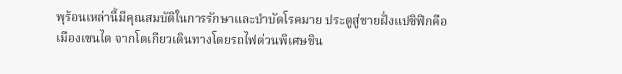พุร้อนเหล่านี้มีคุณสมบัติในการรักษาและบำบัดโรคมาย ประตูสู่ชายฝั่งแปซิฟิกคือ เมืองเซนได จากโตเกียวเดินทางโดยรถไฟด่วนพิเศษชิน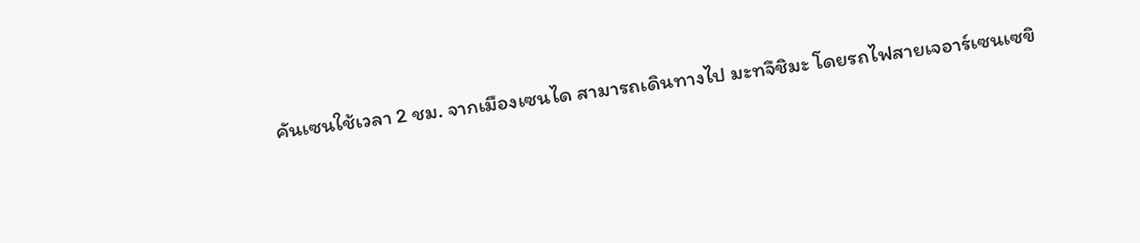คันเซนใช้เวลา 2 ชม. จากเมืองเซนได สามารถเดินทางไป มะทจึชิมะ โดยรถไฟสายเจอาร์เซนเซขิ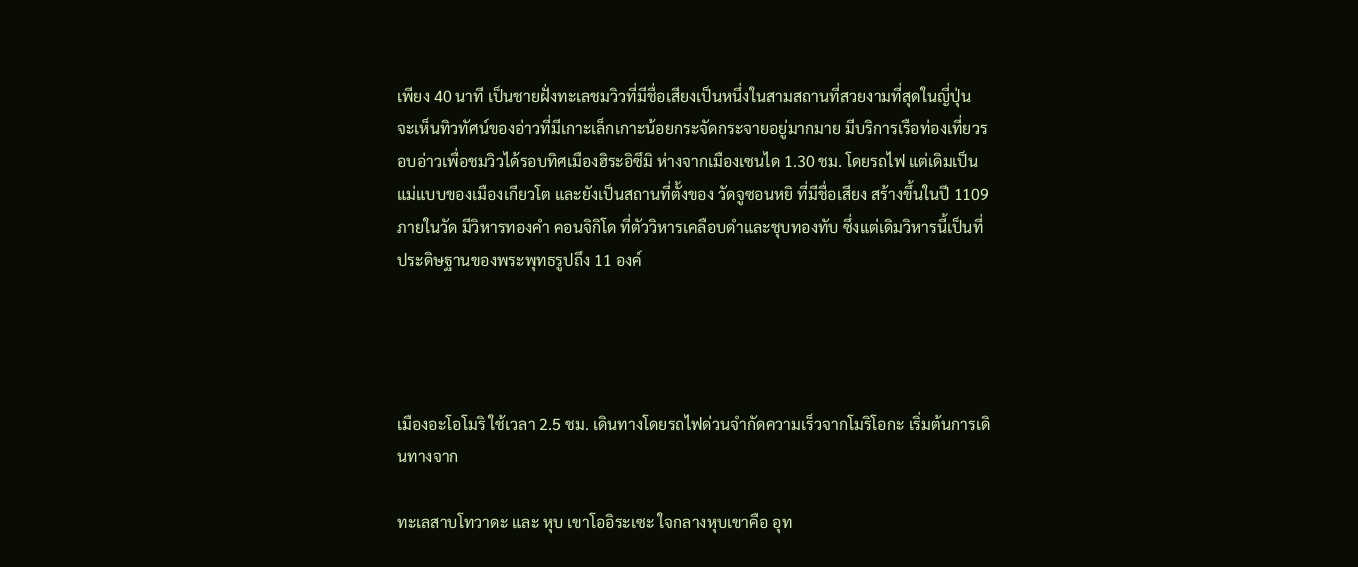เพียง 40 นาที เป็นชายฝั่งทะเลชมวิวที่มีชื่อเสียงเป็นหนึ่งในสามสถานที่สวยงามที่สุดในญี่ปุ่น จะเห็นทิวทัศน์ของอ่าวที่มีเกาะเล็กเกาะน้อยกระจัดกระจายอยู่มากมาย มีบริการเรือท่องเที่ยวรอบอ่าวเพื่อชมวิวได้รอบทิศเมืองฮิระอิซึมิ ห่างจากเมืองเซนได 1.30 ชม. โดยรถไฟ แต่เดิมเป็นแม่แบบของเมืองเกียวโต และยังเป็นสถานที่ตั้งของ วัดจูซอนหยิ ที่มีชื่อเสียง สร้างขึ้นในปี 1109 ภายในวัด มีวิหารทองคำ คอนจิกิโด ที่ตัววิหารเคลือบดำและชุบทองทับ ซึ่งแต่เดิมวิหารนี้เป็นที่ประดิษฐานของพระพุทธรูปถึง 11 องค์




เมืองอะโอโมริ ใช้เวลา 2.5 ชม. เดินทางโดยรถไฟด่วนจำกัดความเร็วจากโมริโอกะ เริ่มต้นการเดินทางจาก

ทะเลสาบโทวาดะ และ หุบ เขาโออิระเซะ ใจกลางหุบเขาคือ อุท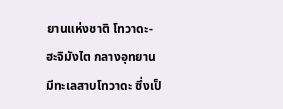ยานแห่งชาติ โทวาดะ-ฮะจิมังไต กลางอุทยานมีทะเลสาบโทวาดะ ซึ่งเป็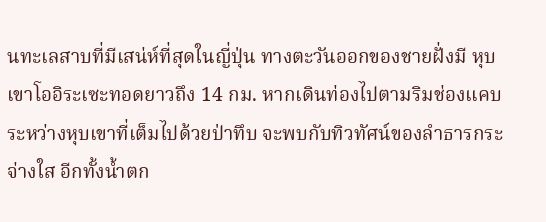นทะเลสาบที่มีเสน่ห์ที่สุดในญี่ปุ่น ทางตะวันออกของชายฝั่งมี หุบเขาโออิระเซะทอดยาวถึง 14 กม. หากเดินท่องไปตามริมช่องแคบระหว่างหุบเขาที่เต็มไปด้วยป่าทึบ จะพบกับทิวทัศน์ของลำธารกระจ่างใส อีกทั้งน้ำตก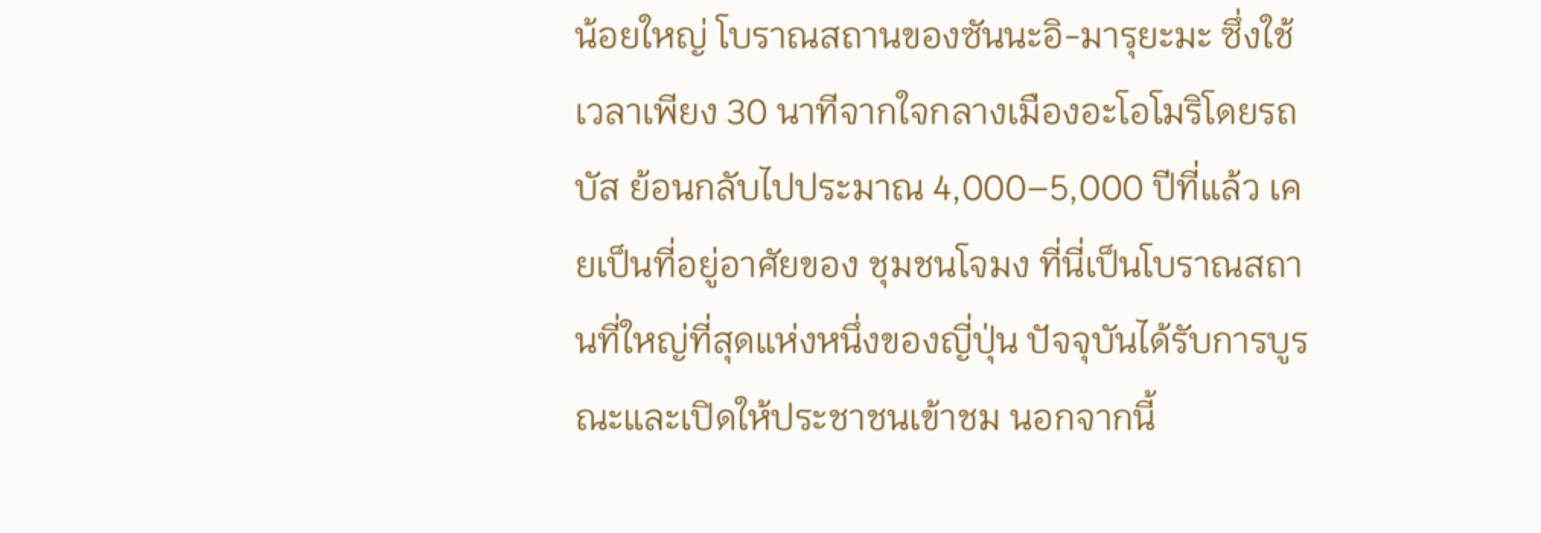น้อยใหญ่ โบราณสถานของซันนะอิ-มารุยะมะ ซึ่งใช้เวลาเพียง 30 นาทีจากใจกลางเมืองอะโอโมริโดยรถบัส ย้อนกลับไปประมาณ 4,000–5,000 ปีที่แล้ว เคยเป็นที่อยู่อาศัยของ ชุมชนโจมง ที่นี่เป็นโบราณสถานที่ใหญ่ที่สุดแห่งหนึ่งของญี่ปุ่น ปัจจุบันได้รับการบูรณะและเปิดให้ประชาชนเข้าชม นอกจากนี้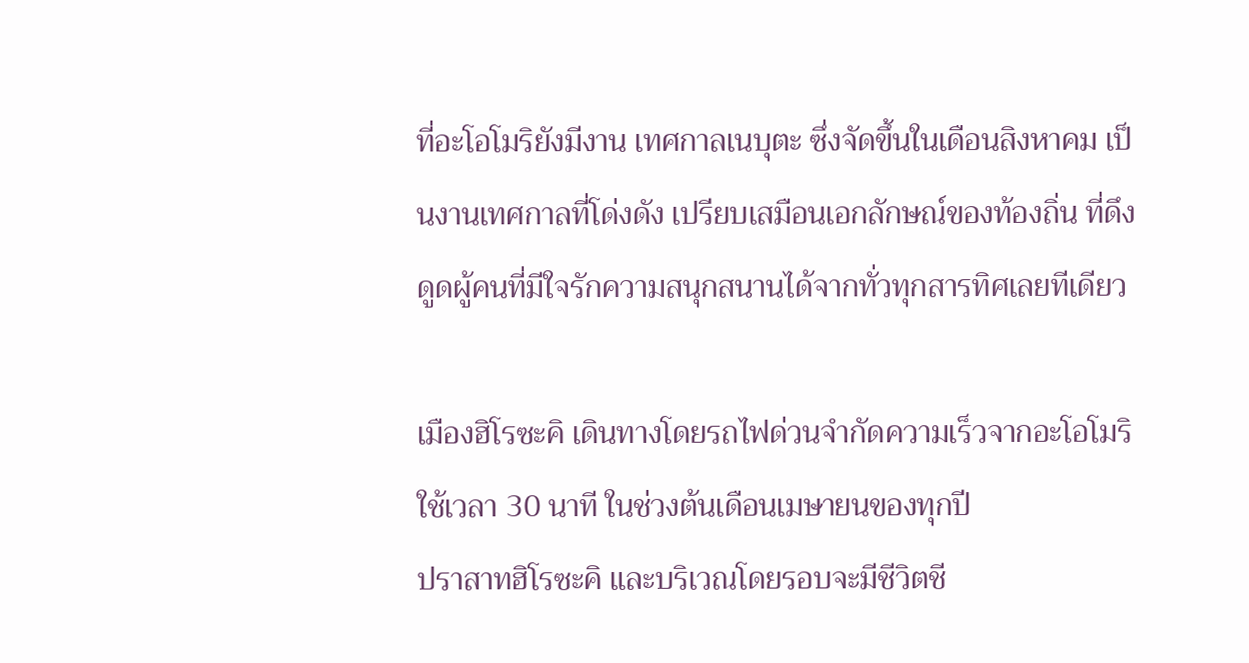ที่อะโอโมริยังมีงาน เทศกาลเนบุตะ ซึ่งจัดขึ้นในเดือนสิงหาคม เป็นงานเทศกาลที่โด่งดัง เปรียบเสมือนเอกลักษณ์ของท้องถิ่น ที่ดึงดูดผู้คนที่มีใจรักความสนุกสนานได้จากทั่วทุกสารทิศเลยทีเดียว

เมืองฮิโรซะคิ เดินทางโดยรถไฟด่วนจำกัดความเร็วจากอะโอโมริ ใช้เวลา 30 นาที ในช่วงต้นเดือนเมษายนของทุกปี
ปราสาทฮิโรซะคิ และบริเวณโดยรอบจะมีชีวิตชี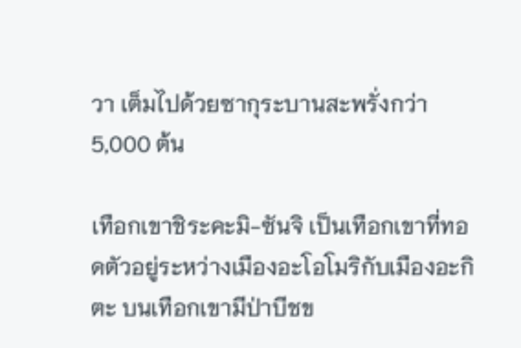วา เต็มไปด้วยซากุระบานสะพรั่งกว่า 5,000 ต้น

เทือกเขาชิระคะมิ-ซันจิ เป็นเทือกเขาที่ทอดตัวอยู่ระหว่างเมืองอะโอโมริกับเมืองอะกิตะ บนเทือกเขามีป่าบีชข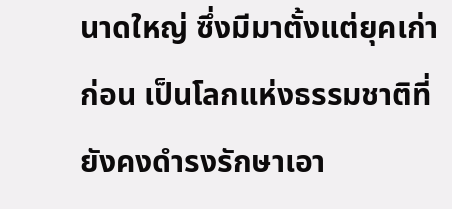นาดใหญ่ ซึ่งมีมาตั้งแต่ยุคเก่าก่อน เป็นโลกแห่งธรรมชาติที่ยังคงดำรงรักษาเอา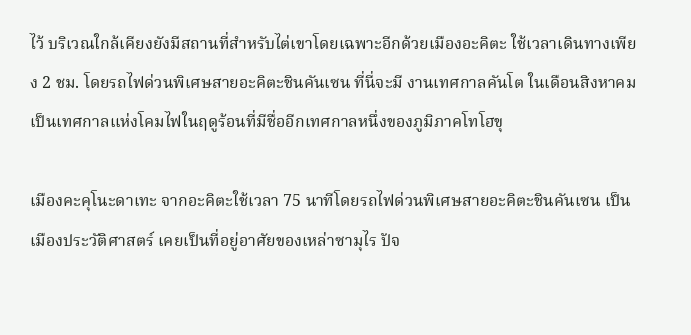ไว้ บริเวณใกล้เคียงยังมีสถานที่สำหรับไต่เขาโดยเฉพาะอีกด้วยเมืองอะคิตะ ใช้เวลาเดินทางเพียง 2 ชม. โดยรถไฟด่วนพิเศษสายอะคิตะชินคันเซน ที่นี่จะมี งานเทศกาลคันโต ในเดือนสิงหาคม เป็นเทศกาลแห่งโคมไฟในฤดูร้อนที่มีชื่ออีกเทศกาลหนึ่งของภูมิภาคโทโฮขุ

เมืองคะคุโนะดาเทะ จากอะคิตะใช้เวลา 75 นาทีโดยรถไฟด่วนพิเศษสายอะคิตะชินคันเซน เป็นเมืองประวัติศาสตร์ เคยเป็นที่อยู่อาศัยของเหล่าซามุไร ปัจ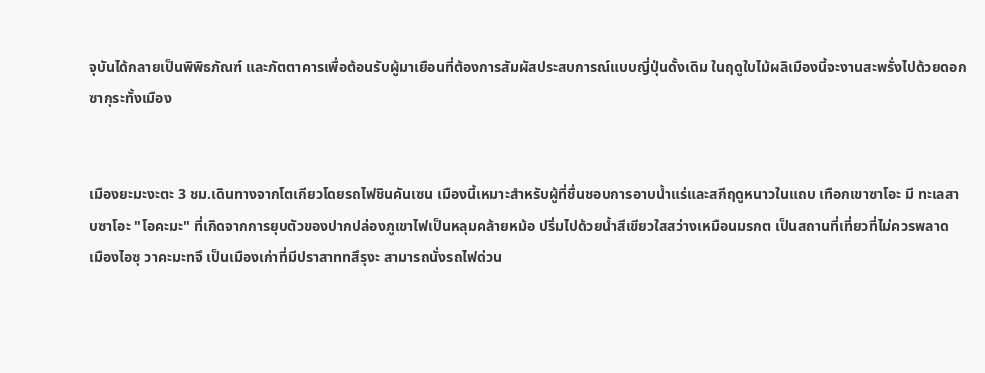จุบันได้กลายเป็นพิพิธภัณฑ์ และภัตตาคารเพื่อต้อนรับผู้มาเยือนที่ต้องการสัมผัสประสบการณ์แบบญี่ปุ่นดั้งเดิม ในฤดูใบไม้ผลิเมืองนี้จะงานสะพรั่งไปด้วยดอกซากุระทั้งเมือง


เมืองยะมะงะตะ 3 ชม.เดินทางจากโตเกียวโดยรถไฟชินคันเซน เมืองนี้เหมาะสำหรับผู้ที่ชื่นชอบการอาบน้ำแร่และสกีฤดูหนาวในแถบ เทือกเขาซาโอะ มี ทะเลสาบซาโอะ "โอคะมะ" ที่เกิดจากการยุบตัวของปากปล่องภูเขาไฟเป็นหลุมคล้ายหม้อ ปริ่มไปด้วยน้ำสีเขียวใสสว่างเหมือนมรกต เป็นสถานที่เที่ยวที่ไม่ควรพลาด
เมืองไอซุ วาคะมะทจึ เป็นเมืองเก่าที่มีปราสาททสึรุงะ สามารถนั่งรถไฟด่วน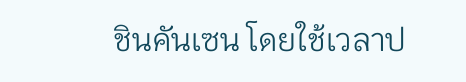ชินคันเซน โดยใช้เวลาป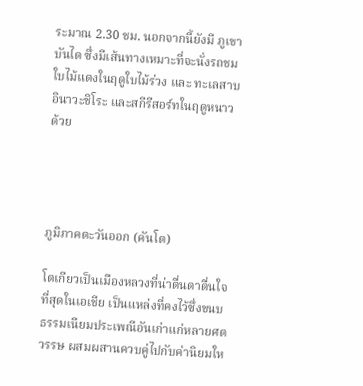ระมาณ 2.30 ชม. นอกจากนี้ยังมี ภูเขาบันได ซึ่งมีเส้นทางเหมาะที่จะนั่งรถชมใบไม้แดงในฤดูใบไม้ร่วง และ ทะเลสาบอินาวะชิโระ และสกีรีสอร์ทในฤดูหนาวด้วย




ภูมิภาคตะวันออก (คันโต)

โตเกียวเป็นเมืองหลวงที่น่าตื่นตาตื่นใจที่สุดในเอเชีย เป็นแหล่งที่คงไว้ซึ่งขนบธรรมเนียมประเพณีอันเก่าแก่หลายศตวรรษ ผสมผสานควบคู่ไปกับค่านิยมให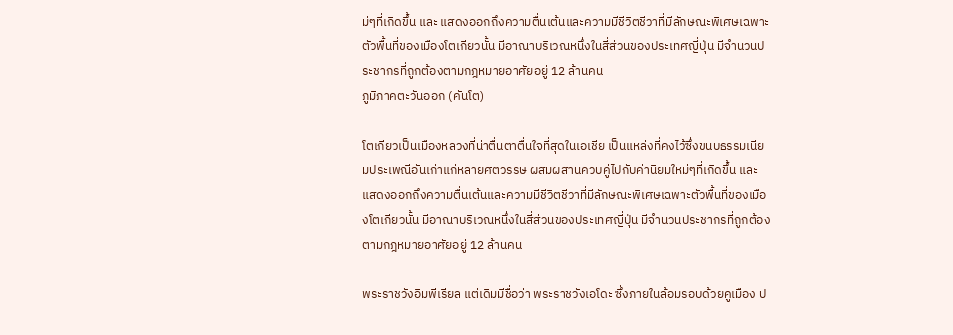ม่ๆที่เกิดขึ้น และ แสดงออกถึงความตื่นเต้นและความมีชีวิตชีวาที่มีลักษณะพิเศษเฉพาะตัวพื้นที่ของเมืองโตเกียวนั้น มีอาณาบริเวณหนึ่งในสี่ส่วนของประเทศญี่ปุ่น มีจำนวนประชากรที่ถูกต้องตามกฎหมายอาศัยอยู่ 12 ล้านคน
ภูมิภาคตะวันออก (คันโต)

โตเกียวเป็นเมืองหลวงที่น่าตื่นตาตื่นใจที่สุดในเอเชีย เป็นแหล่งที่คงไว้ซึ่งขนบธรรมเนียมประเพณีอันเก่าแก่หลายศตวรรษ ผสมผสานควบคู่ไปกับค่านิยมใหม่ๆที่เกิดขึ้น และ แสดงออกถึงความตื่นเต้นและความมีชีวิตชีวาที่มีลักษณะพิเศษเฉพาะตัวพื้นที่ของเมืองโตเกียวนั้น มีอาณาบริเวณหนึ่งในสี่ส่วนของประเทศญี่ปุ่น มีจำนวนประชากรที่ถูกต้องตามกฎหมายอาศัยอยู่ 12 ล้านคน

พระราชวังอิมพีเรียล แต่เดิมมีชื่อว่า พระราชวังเอโดะ ซึ่งภายในล้อมรอบด้วยคูเมือง ป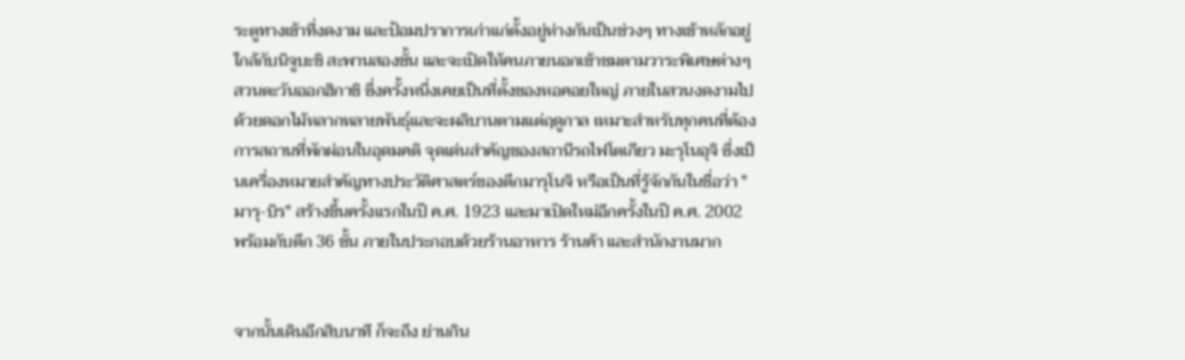ระตูทางเข้าที่งดงาม และป้อมปราการเก่าแก่ตั้งอยู่ห่างกันเป็นช่วงๆ ทางเข้าหลักอยู่ใกล้กับนิจูบะชิ สะพานสองชั้น และจะเปิดให้คนภายนอกเข้าชมตามวาระพิเศษต่างๆ สวนตะวันออกฮิกาชิ ซึ่งครั้งหนึ่งเคยเป็นที่ตั้งของหอคอยใหญ่ ภายในสวนงดงามไปด้วยดอกไม้หลากหลายพันธุ์และจะผลิบานตามแต่ฤดูกาล เหมาะสำหรับทุกคนที่ต้องการสถานที่พักผ่อนในอุดมคติ จุดเด่นสำคัญของสถานีรถไฟโตเกียว มะรุโนอุจิ ซึ่งเป็นเครื่องหมายสำคัญทางประวัติศาสตร์ของตึกมารุโนจิ หรือเป็นที่รู้จักกันในชื่อว่า "มารุ-บิร" สร้างขึ้นครั้งแรกในปี ค.ศ. 1923 และมาเปิดใหม่อีกครั้งในปี ค.ศ. 2002 พร้อมกับตึก 36 ชั้น ภายในประกอบด้วยร้านอาหาร ร้านค้า และสำนักงานมาก


จากนั้นเดินอีกสิบนาที ก็จะถึง ย่านกิน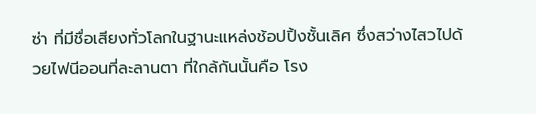ซ่า ที่มีชื่อเสียงทั่วโลกในฐานะแหล่งช้อปปิ้งชั้นเลิศ ซึ่งสว่างไสวไปด้วยไฟนีออนที่ละลานตา ที่ใกล้กันนั้นคือ โรง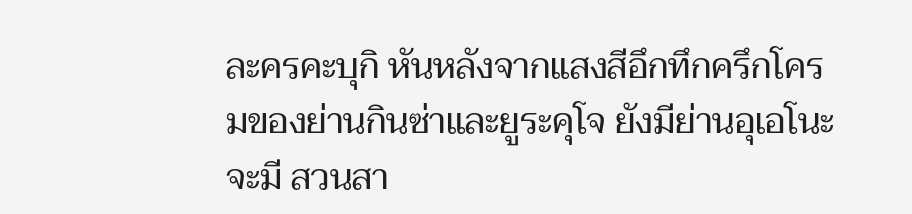ละครคะบุกิ หันหลังจากแสงสีอึกทึกครึกโครมของย่านกินซ่าและยูระคุโจ ยังมีย่านอุเอโนะ จะมี สวนสา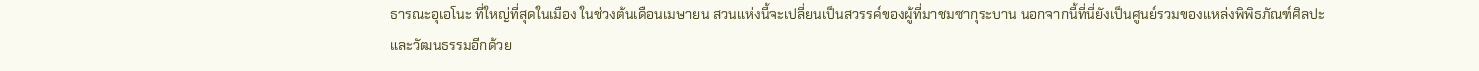ธารณะอุเอโนะ ที่ใหญ่ที่สุดในเมือง ในช่วงต้นเดือนเมษายน สวนแห่งนี้จะเปลี่ยนเป็นสวรรค์ของผู้ที่มาชมซากุระบาน นอกจากนี้ที่นี่ยังเป็นศูนย์รวมของแหล่งพิพิธภัณฑ์ศิลปะและวัฒนธรรมอีกด้วย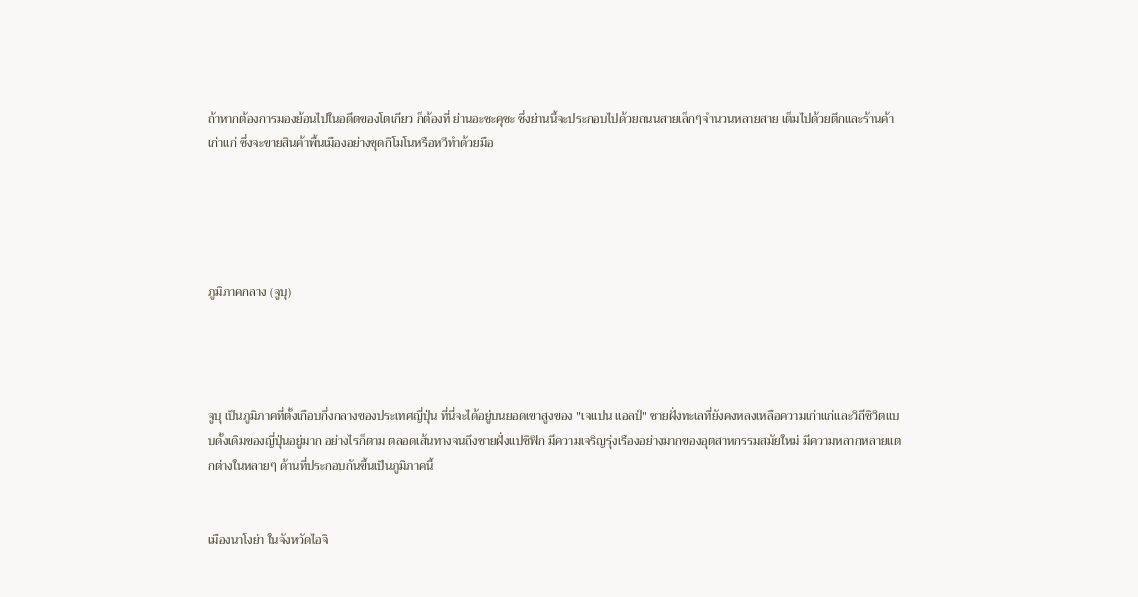ถ้าหากต้องการมองย้อนไปในอดีตของโตเกียว ก็ต้องที่ ย่านอะซะคุซะ ซึ่งย่านนี้จะประกอบไปด้วยถนนสายเล็กๆจำนวนหลายสาย เต็มไปด้วยตึกและร้านค้าเก่าแก่ ซึ่งจะขายสินค้าพื้นเมืองอย่างชุดกิโมโนหรือหวีทำด้วยมือ





ภูมิภาคกลาง (จูบุ)




จูบุ เป็นภูมิภาคที่ตั้งเกือบกึ่งกลางของประเทศญี่ปุ่น ที่นี่จะได้อยู่บนยอดเขาสูงของ "เจแปน แอลป์" ชายฝั่งทะเลที่ยังคงหลงเหลือความเก่าแก่และวิถีชิวิตแบบดั้งเดิมของญี่ปุ่นอยู่มาก อย่างไรก็ตาม ตลอดเส้นทางจนถึงชายฝั่งแปซิฟิก มีความเจริญรุ่งเรืองอย่างมากของอุตสาหกรรมสมัยใหม่ มีความหลากหลายแตกต่างในหลายๆ ด้านที่ประกอบกันขึ้นเป็นภูมิภาคนี้


เมืองนาโงย่า ในจังหวัดไอจิ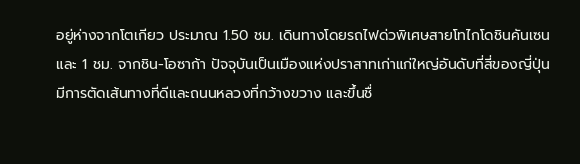อยู่ห่างจากโตเกียว ประมาณ 1.50 ชม. เดินทางโดยรถไฟด่วพิเศษสายโทไกโดชินคันเซน และ 1 ชม. จากชิน-โอซาก้า ปัจจุบันเป็นเมืองแห่งปราสาทเก่าแก่ใหญ่อันดับที่สี่ของญี่ปุ่น มีการตัดเส้นทางที่ดีและถนนหลวงที่กว้างขวาง และขึ้นชื่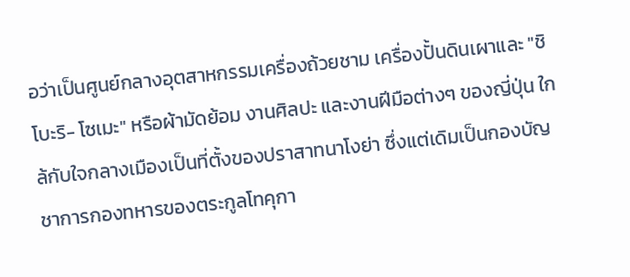อว่าเป็นศูนย์กลางอุตสาหกรรมเครื่องถ้วยชาม เครื่องปั้นดินเผาและ "ชิโบะริ- โซเมะ" หรือผ้ามัดย้อม งานศิลปะ และงานฝีมือต่างๆ ของญี่ปุ่น ใกล้กับใจกลางเมืองเป็นที่ตั้งของปราสาทนาโงย่า ซึ่งแต่เดิมเป็นกองบัญชาการกองทหารของตระกูลโทคุกา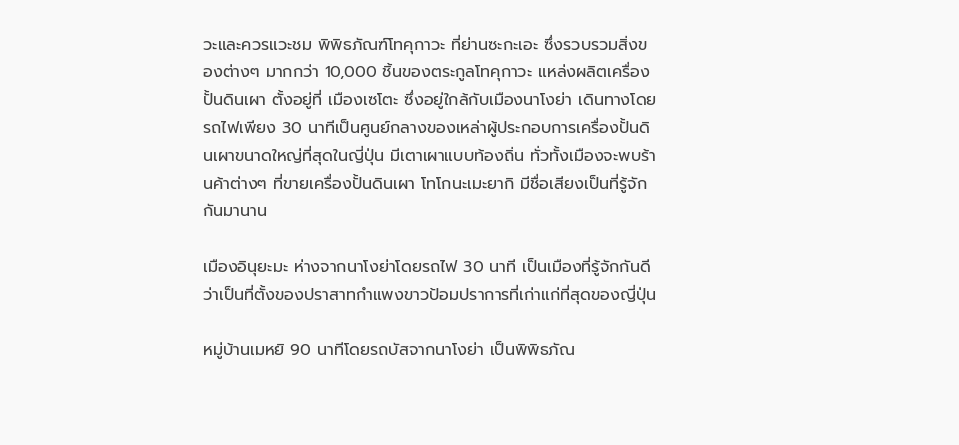วะและควรแวะชม พิพิธภัณฑ์โทคุกาวะ ที่ย่านซะกะเอะ ซึ่งรวบรวมสิ่งของต่างๆ มากกว่า 10,000 ชิ้นของตระกูลโทคุกาวะ แหล่งผลิตเครื่องปั้นดินเผา ตั้งอยู่ที่ เมืองเซโตะ ซึ่งอยู่ใกล้กับเมืองนาโงย่า เดินทางโดยรถไฟเพียง 30 นาทีเป็นศูนย์กลางของเหล่าผู้ประกอบการเครื่องปั้นดินเผาขนาดใหญ่ที่สุดในญี่ปุ่น มีเตาเผาแบบท้องถิ่น ทั่วทั้งเมืองจะพบร้านค้าต่างๆ ที่ขายเครื่องปั้นดินเผา โทโกนะเมะยากิ มีชื่อเสียงเป็นที่รู้จักกันมานาน

เมืองอินุยะมะ ห่างจากนาโงย่าโดยรถไฟ 30 นาที เป็นเมืองที่รู้จักกันดีว่าเป็นที่ตั้งของปราสาทกำแพงขาวป้อมปราการที่เก่าแก่ที่สุดของญี่ปุ่น

หมู่บ้านเมหยิ 90 นาทีโดยรถบัสจากนาโงย่า เป็นพิพิธภัณ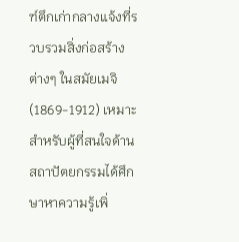ฑ์ตึกเก่ากลางแจ้งที่รวบรวมสิ่งก่อสร้างต่างๆ ในสมัยเมจิ (1869-1912) เหมาะสำหรับผู้ที่สนใจด้านสถาปัตยกรรมได้ศึกษาหาความรู้เพิ่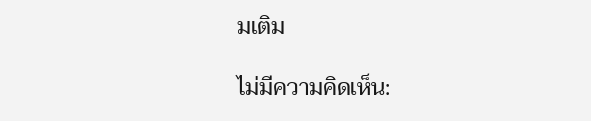มเติม

ไม่มีความคิดเห็น: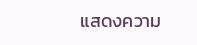แสดงความ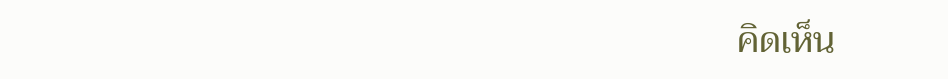คิดเห็น